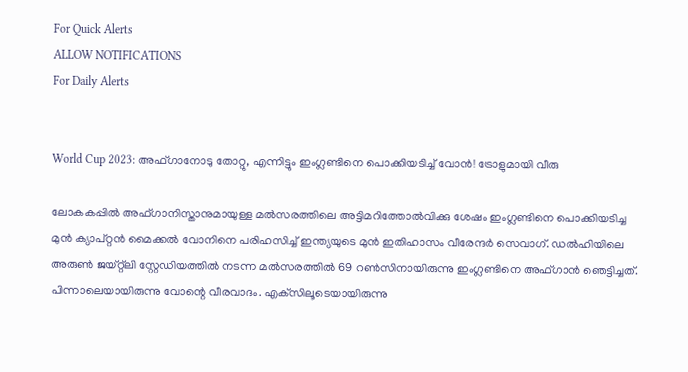For Quick Alerts
ALLOW NOTIFICATIONS
For Daily Alerts


World Cup 2023: അഫ്ഗാനോടു തോറ്റു, എന്നിട്ടും ഇംഗ്ലണ്ടിനെ പൊക്കിയടിച്ച് വോന്‍! ട്രോളുമായി വീരു

ലോകകപ്പില്‍ അഫ്ഗാനിസ്താനുമായുള്ള മല്‍സരത്തിലെ അട്ടിമറിത്തോല്‍വിക്കു ശേഷം ഇംഗ്ലണ്ടിനെ പൊക്കിയടിച്ച മുന്‍ ക്യാപ്റ്റന്‍ മൈക്കല്‍ വോനിനെ പരിഹസിച്ച് ഇന്ത്യയുടെ മുന്‍ ഇതിഹാസം വീരേന്ദര്‍ സെവാഗ്. ഡല്‍ഹിയിലെ അരുണ്‍ ജയ്റ്റ്‌ലി സ്റ്റേഡിയത്തില്‍ നടന്ന മല്‍സരത്തില്‍ 69 റണ്‍സിനായിരുന്നു ഇംഗ്ലണ്ടിനെ അഫ്ഗാന്‍ ഞെട്ടിച്ചത്. പിന്നാലെയായിരുന്നു വോന്റെ വീരവാദം. എക്‌സിലൂടെയായിരുന്നു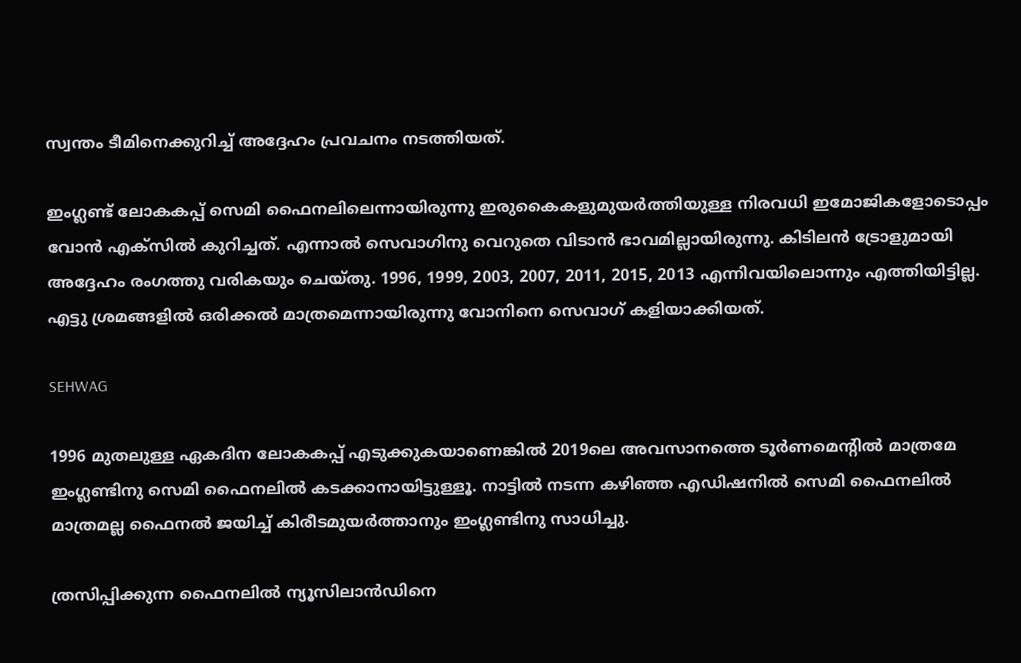സ്വന്തം ടീമിനെക്കുറിച്ച് അദ്ദേഹം പ്രവചനം നടത്തിയത്.

ഇംഗ്ലണ്ട് ലോകകപ്പ് സെമി ഫൈനലിലെന്നായിരുന്നു ഇരുകൈകളുമുയര്‍ത്തിയുള്ള നിരവധി ഇമോജികളോടൊപ്പം വോന്‍ എക്‌സില്‍ കുറിച്ചത്. എന്നാല്‍ സെവാഗിനു വെറുതെ വിടാന്‍ ഭാവമില്ലായിരുന്നു. കിടിലന്‍ ട്രോളുമായി അദ്ദേഹം രംഗത്തു വരികയും ചെയ്തു. 1996, 1999, 2003, 2007, 2011, 2015, 2013 എന്നിവയിലൊന്നും എത്തിയിട്ടില്ല. എട്ടു ശ്രമങ്ങളില്‍ ഒരിക്കല്‍ മാത്രമെന്നായിരുന്നു വോനിനെ സെവാഗ് കളിയാക്കിയത്.

SEHWAG

1996 മുതലുള്ള ഏകദിന ലോകകപ്പ് എടുക്കുകയാണെങ്കില്‍ 2019ലെ അവസാനത്തെ ടൂര്‍ണമെന്റില്‍ മാത്രമേ ഇംഗ്ലണ്ടിനു സെമി ഫൈനലില്‍ കടക്കാനായിട്ടുള്ളൂ. നാട്ടില്‍ നടന്ന കഴിഞ്ഞ എഡിഷനില്‍ സെമി ഫൈനലില്‍ മാത്രമല്ല ഫൈനല്‍ ജയിച്ച് കിരീടമുയര്‍ത്താനും ഇംഗ്ലണ്ടിനു സാധിച്ചു.

ത്രസിപ്പിക്കുന്ന ഫൈനലില്‍ ന്യൂസിലാന്‍ഡിനെ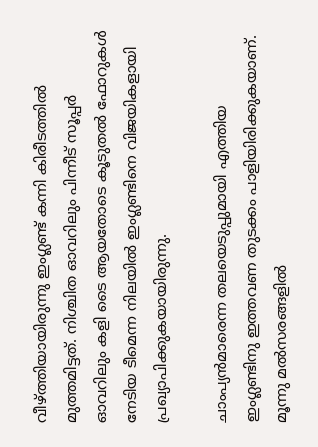വീഴ്ത്തിയായിരുന്നു ഇംഗ്ലണ്ട് കന്നി കിരീടത്തില്‍ മുത്തമിട്ടത്. നിശ്ചിത ഓവറിലും പിന്നീട് സൂപ്പര്‍ ഓവറിലും കളി ടൈ ആയതോടെ കൂടുതല്‍ ഫോറുകള്‍ നേടിയ ടീമെന്ന നിലയില്‍ ഇംഗ്ലണ്ടിനെ വിജയികളായി പ്രഖ്യാപിക്കുകയായിരുന്നു.

ചാംപ്യന്‍മാരെന്ന തലയെടുപ്പുമായി എത്തിയ ഇംഗ്ലണ്ടിനു ഇത്തവണ തുടക്കം പാളിയിരിക്കുകയാണ്. മൂന്നു മല്‍സരങ്ങളില്‍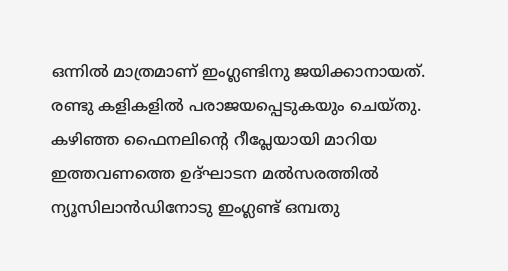ഒന്നില്‍ മാത്രമാണ് ഇംഗ്ലണ്ടിനു ജയിക്കാനായത്. രണ്ടു കളികളില്‍ പരാജയപ്പെടുകയും ചെയ്തു. കഴിഞ്ഞ ഫൈനലിന്റെ റീപ്ലേയായി മാറിയ ഇത്തവണത്തെ ഉദ്ഘാടന മല്‍സരത്തില്‍ ന്യൂസിലാന്‍ഡിനോടു ഇംഗ്ലണ്ട് ഒമ്പതു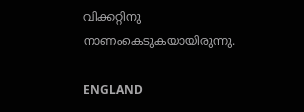വിക്കറ്റിനു നാണംകെടുകയായിരുന്നു.

ENGLAND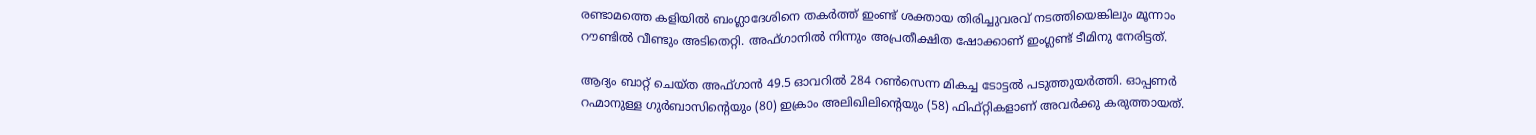രണ്ടാമത്തെ കളിയില്‍ ബംഗ്ലാദേശിനെ തകര്‍ത്ത് ഇംണ്ട് ശക്തായ തിരിച്ചുവരവ് നടത്തിയെങ്കിലും മൂന്നാം റൗണ്ടില്‍ വീണ്ടും അടിതെറ്റി. അഫ്ഗാനില്‍ നിന്നും അപ്രതീക്ഷിത ഷോക്കാണ് ഇംഗ്ലണ്ട് ടീമിനു നേരിട്ടത്.

ആദ്യം ബാറ്റ് ചെയ്ത അഫ്ഗാന്‍ 49.5 ഓവറില്‍ 284 റണ്‍സെന്ന മികച്ച ടോട്ടല്‍ പടുത്തുയര്‍ത്തി. ഓപ്പണര്‍ റഹ്മാനുള്ള ഗുര്‍ബാസിന്റെയും (80) ഇക്രാം അലിഖിലിന്റെയും (58) ഫിഫ്റ്റികളാണ് അവര്‍ക്കു കരുത്തായത്.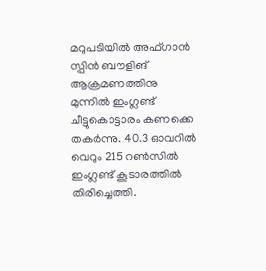മറുപടിയില്‍ അഫ്ഗാന്‍ സ്പിന്‍ ബൗളിങ് ആക്രമണത്തിനു മുന്നില്‍ ഇംഗ്ലണ്ട് ചീട്ടുകൊട്ടാരം കണക്കെ തകര്‍ന്നു. 40.3 ഓവറില്‍ വെറും 215 റണ്‍സില്‍ ഇംഗ്ലണ്ട് കൂടാരത്തില്‍ തിരിച്ചെത്തി.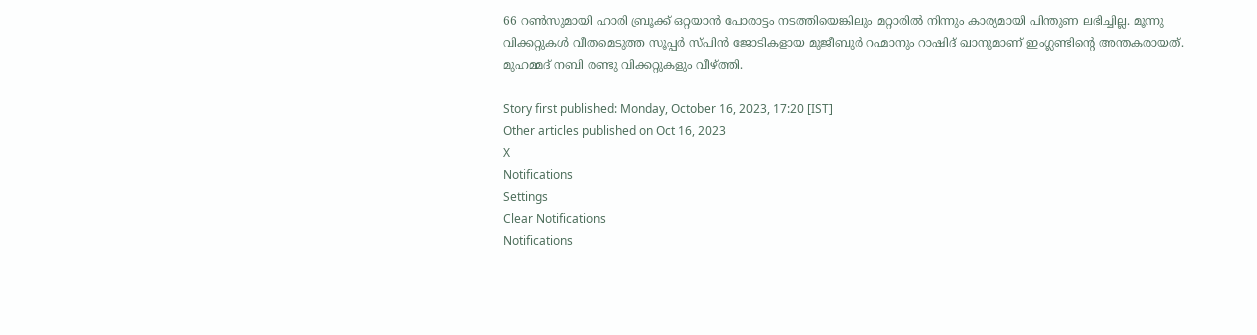66 റണ്‍സുമായി ഹാരി ബ്രൂക്ക് ഒറ്റയാന്‍ പോരാട്ടം നടത്തിയെങ്കിലും മറ്റാരില്‍ നിന്നും കാര്യമായി പിന്തുണ ലഭിച്ചില്ല. മൂന്നു വിക്കറ്റുകള്‍ വീതമെടുത്ത സൂപ്പര്‍ സ്പിന്‍ ജോടികളായ മുജീബുര്‍ റഹ്മാനും റാഷിദ് ഖാനുമാണ് ഇംഗ്ലണ്ടിന്റെ അന്തകരായത്. മുഹമ്മദ് നബി രണ്ടു വിക്കറ്റുകളും വീഴ്ത്തി.

Story first published: Monday, October 16, 2023, 17:20 [IST]
Other articles published on Oct 16, 2023
X
Notifications
Settings
Clear Notifications
Notifications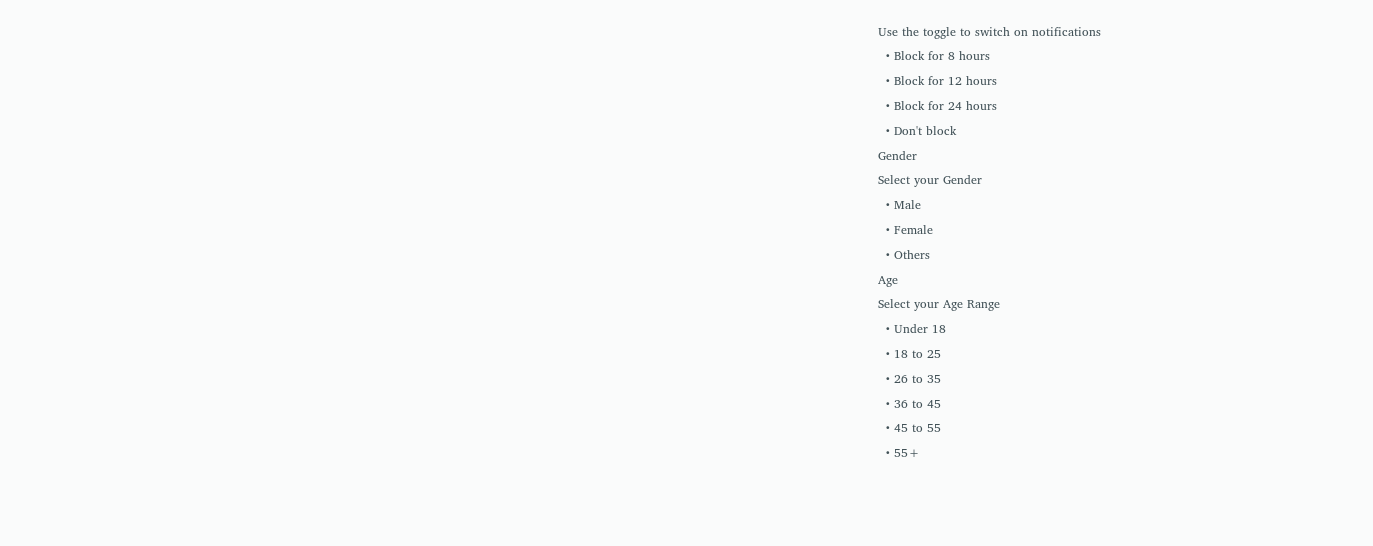Use the toggle to switch on notifications
  • Block for 8 hours
  • Block for 12 hours
  • Block for 24 hours
  • Don't block
Gender
Select your Gender
  • Male
  • Female
  • Others
Age
Select your Age Range
  • Under 18
  • 18 to 25
  • 26 to 35
  • 36 to 45
  • 45 to 55
  • 55+